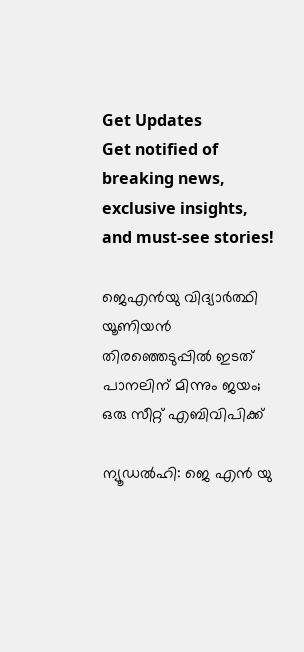Get Updates
Get notified of breaking news, exclusive insights, and must-see stories!

ജെഎന്‍യു വിദ്യാര്‍ത്ഥി യൂണിയന്‍ തിരഞ്ഞെടുപ്പില്‍ ഇടത് പാനലിന് മിന്നും ജയം; ഒരു സീറ്റ് എബിവിപിക്ക്

ന്യൂഡല്‍ഹി: ജെ എന്‍ യു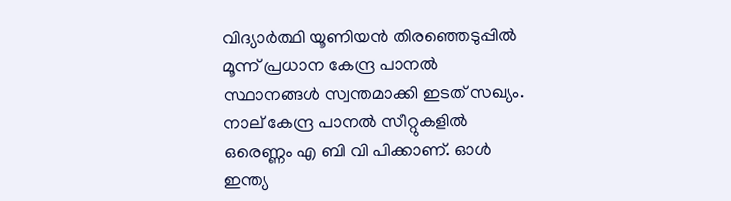വിദ്യാര്‍ത്ഥി യൂണിയന്‍ തിരഞ്ഞെടുപ്പില്‍ മൂന്ന് പ്രധാന കേന്ദ്ര പാനല്‍ സ്ഥാനങ്ങള്‍ സ്വന്തമാക്കി ഇടത് സഖ്യം. നാല് കേന്ദ്ര പാനല്‍ സീറ്റുകളില്‍ ഒരെണ്ണം എ ബി വി പിക്കാണ്. ഓള്‍ ഇന്ത്യ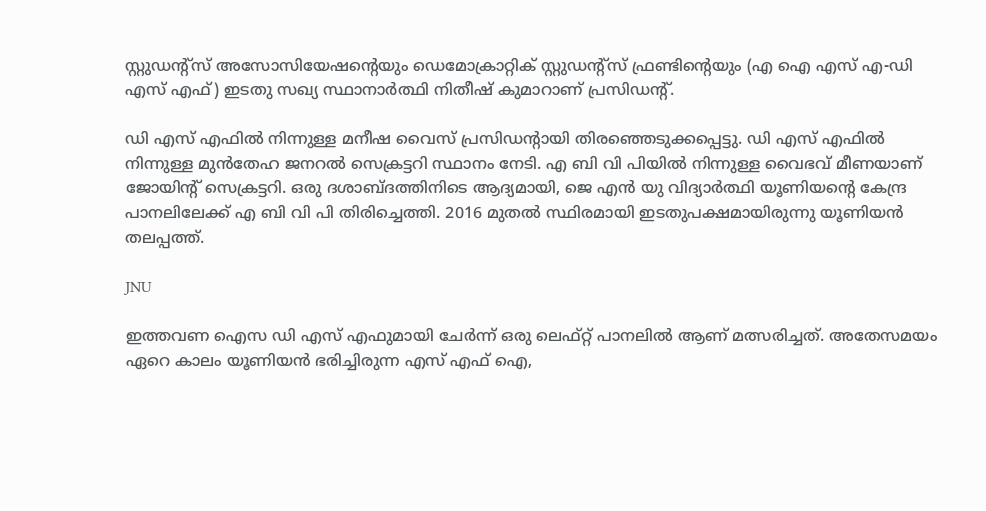സ്റ്റുഡന്റ്സ് അസോസിയേഷന്റെയും ഡെമോക്രാറ്റിക് സ്റ്റുഡന്റ്സ് ഫ്രണ്ടിന്റെയും (എ ഐ എസ് എ-ഡി എസ് എഫ്) ഇടതു സഖ്യ സ്ഥാനാര്‍ത്ഥി നിതീഷ് കുമാറാണ് പ്രസിഡന്റ്.

ഡി എസ് എഫില്‍ നിന്നുള്ള മനീഷ വൈസ് പ്രസിഡന്റായി തിരഞ്ഞെടുക്കപ്പെട്ടു. ഡി എസ് എഫില്‍ നിന്നുള്ള മുന്‍തേഹ ജനറല്‍ സെക്രട്ടറി സ്ഥാനം നേടി. എ ബി വി പിയില്‍ നിന്നുള്ള വൈഭവ് മീണയാണ് ജോയിന്റ് സെക്രട്ടറി. ഒരു ദശാബ്ദത്തിനിടെ ആദ്യമായി, ജെ എന്‍ യു വിദ്യാര്‍ത്ഥി യൂണിയന്റെ കേന്ദ്ര പാനലിലേക്ക് എ ബി വി പി തിരിച്ചെത്തി. 2016 മുതല്‍ സ്ഥിരമായി ഇടതുപക്ഷമായിരുന്നു യൂണിയന്‍ തലപ്പത്ത്.

JNU

ഇത്തവണ ഐസ ഡി എസ് എഫുമായി ചേര്‍ന്ന് ഒരു ലെഫ്റ്റ് പാനലില്‍ ആണ് മത്സരിച്ചത്. അതേസമയം ഏറെ കാലം യൂണിയന്‍ ഭരിച്ചിരുന്ന എസ് എഫ് ഐ,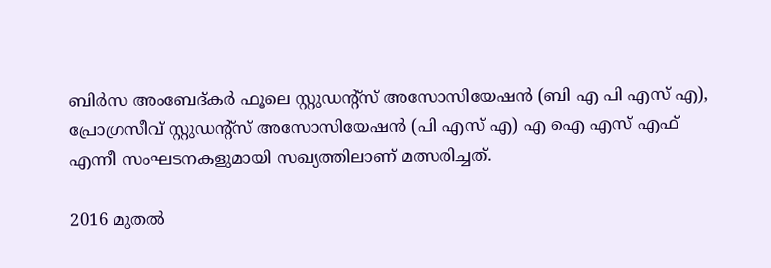ബിര്‍സ അംബേദ്കര്‍ ഫൂലെ സ്റ്റുഡന്റ്സ് അസോസിയേഷന്‍ (ബി എ പി എസ് എ), പ്രോഗ്രസീവ് സ്റ്റുഡന്റ്സ് അസോസിയേഷന്‍ (പി എസ് എ) എ ഐ എസ് എഫ് എന്നീ സംഘടനകളുമായി സഖ്യത്തിലാണ് മത്സരിച്ചത്.

2016 മുതല്‍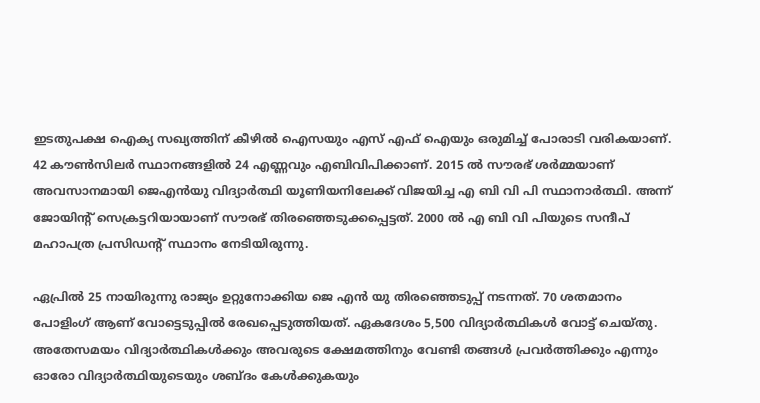ഇടതുപക്ഷ ഐക്യ സഖ്യത്തിന് കീഴില്‍ ഐസയും എസ് എഫ് ഐയും ഒരുമിച്ച് പോരാടി വരികയാണ്. 42 കൗണ്‍സിലര്‍ സ്ഥാനങ്ങളില്‍ 24 എണ്ണവും എബിവിപിക്കാണ്. 2015 ല്‍ സൗരഭ് ശര്‍മ്മയാണ് അവസാനമായി ജെഎന്‍യു വിദ്യാര്‍ത്ഥി യൂണിയനിലേക്ക് വിജയിച്ച എ ബി വി പി സ്ഥാനാര്‍ത്ഥി. അന്ന് ജോയിന്റ് സെക്രട്ടറിയായാണ് സൗരഭ് തിരഞ്ഞെടുക്കപ്പെട്ടത്. 2000 ല്‍ എ ബി വി പിയുടെ സന്ദീപ് മഹാപത്ര പ്രസിഡന്റ് സ്ഥാനം നേടിയിരുന്നു.

ഏപ്രില്‍ 25 നായിരുന്നു രാജ്യം ഉറ്റുനോക്കിയ ജെ എന്‍ യു തിരഞ്ഞെടുപ്പ് നടന്നത്. 70 ശതമാനം പോളിംഗ് ആണ് വോട്ടെടുപ്പില്‍ രേഖപ്പെടുത്തിയത്. ഏകദേശം 5,500 വിദ്യാര്‍ത്ഥികള്‍ വോട്ട് ചെയ്തു. അതേസമയം വിദ്യാര്‍ത്ഥികള്‍ക്കും അവരുടെ ക്ഷേമത്തിനും വേണ്ടി തങ്ങള്‍ പ്രവര്‍ത്തിക്കും എന്നും ഓരോ വിദ്യാര്‍ത്ഥിയുടെയും ശബ്ദം കേള്‍ക്കുകയും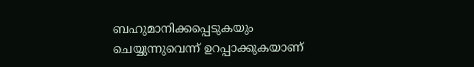ബഹുമാനിക്കപ്പെടുകയും ചെയ്യുന്നുവെന്ന് ഉറപ്പാക്കുകയാണ്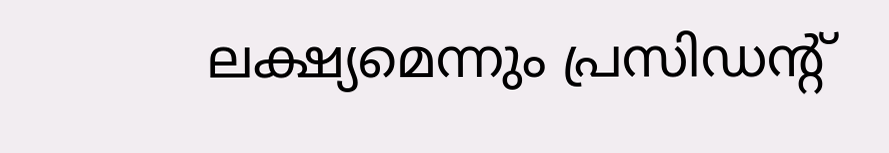ലക്ഷ്യമെന്നും പ്രസിഡന്റ്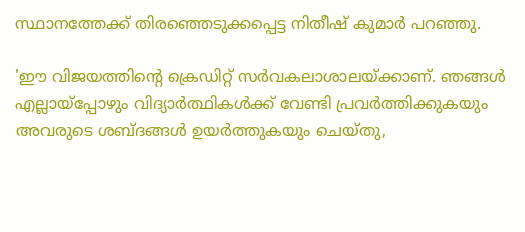സ്ഥാനത്തേക്ക് തിരഞ്ഞെടുക്കപ്പെട്ട നിതീഷ് കുമാര്‍ പറഞ്ഞു.

'ഈ വിജയത്തിന്റെ ക്രെഡിറ്റ് സര്‍വകലാശാലയ്ക്കാണ്. ഞങ്ങള്‍ എല്ലായ്‌പ്പോഴും വിദ്യാര്‍ത്ഥികള്‍ക്ക് വേണ്ടി പ്രവര്‍ത്തിക്കുകയും അവരുടെ ശബ്ദങ്ങള്‍ ഉയര്‍ത്തുകയും ചെയ്തു,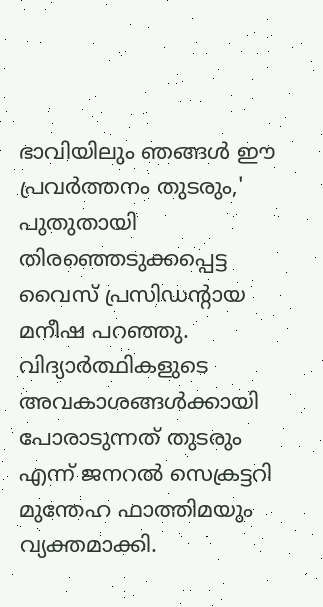ഭാവിയിലും ഞങ്ങള്‍ ഈ പ്രവര്‍ത്തനം തുടരും,' പുതുതായി തിരഞ്ഞെടുക്കപ്പെട്ട വൈസ് പ്രസിഡന്റായ മനീഷ പറഞ്ഞു. വിദ്യാര്‍ത്ഥികളുടെ അവകാശങ്ങള്‍ക്കായി പോരാടുന്നത് തുടരും എന്ന് ജനറല്‍ സെക്രട്ടറി മുന്തേഹ ഫാത്തിമയും വ്യക്തമാക്കി.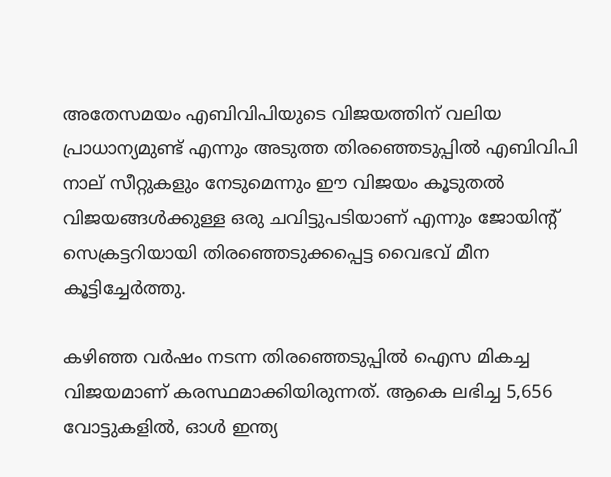അതേസമയം എബിവിപിയുടെ വിജയത്തിന് വലിയ പ്രാധാന്യമുണ്ട് എന്നും അടുത്ത തിരഞ്ഞെടുപ്പില്‍ എബിവിപി നാല് സീറ്റുകളും നേടുമെന്നും ഈ വിജയം കൂടുതല്‍ വിജയങ്ങള്‍ക്കുള്ള ഒരു ചവിട്ടുപടിയാണ് എന്നും ജോയിന്റ് സെക്രട്ടറിയായി തിരഞ്ഞെടുക്കപ്പെട്ട വൈഭവ് മീന കൂട്ടിച്ചേര്‍ത്തു.

കഴിഞ്ഞ വര്‍ഷം നടന്ന തിരഞ്ഞെടുപ്പില്‍ ഐസ മികച്ച വിജയമാണ് കരസ്ഥമാക്കിയിരുന്നത്. ആകെ ലഭിച്ച 5,656 വോട്ടുകളില്‍, ഓള്‍ ഇന്ത്യ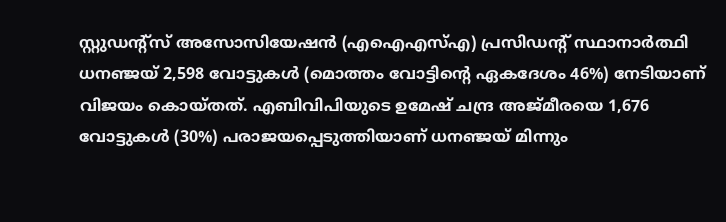സ്റ്റുഡന്റ്‌സ് അസോസിയേഷന്‍ (എഐഎസ്എ) പ്രസിഡന്റ് സ്ഥാനാര്‍ത്ഥി ധനഞ്ജയ് 2,598 വോട്ടുകള്‍ (മൊത്തം വോട്ടിന്റെ ഏകദേശം 46%) നേടിയാണ് വിജയം കൊയ്തത്. എബിവിപിയുടെ ഉമേഷ് ചന്ദ്ര അജ്മീരയെ 1,676 വോട്ടുകള്‍ (30%) പരാജയപ്പെടുത്തിയാണ് ധനഞ്ജയ് മിന്നും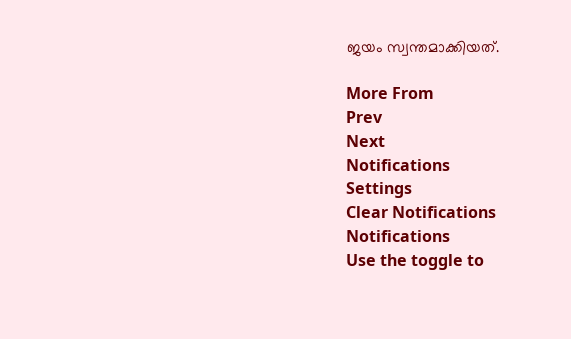ജയം സ്വന്തമാക്കിയത്.

More From
Prev
Next
Notifications
Settings
Clear Notifications
Notifications
Use the toggle to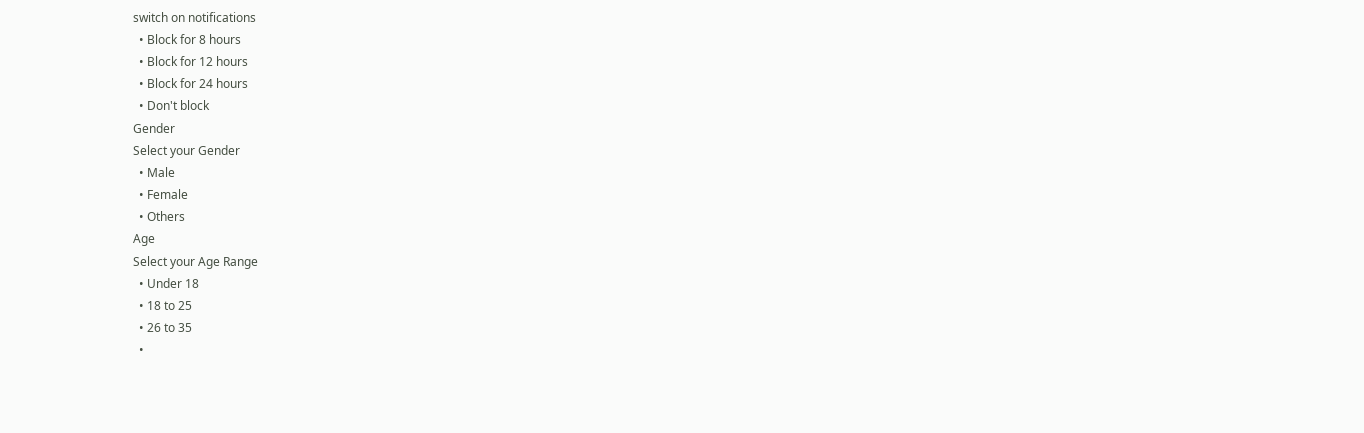switch on notifications
  • Block for 8 hours
  • Block for 12 hours
  • Block for 24 hours
  • Don't block
Gender
Select your Gender
  • Male
  • Female
  • Others
Age
Select your Age Range
  • Under 18
  • 18 to 25
  • 26 to 35
  •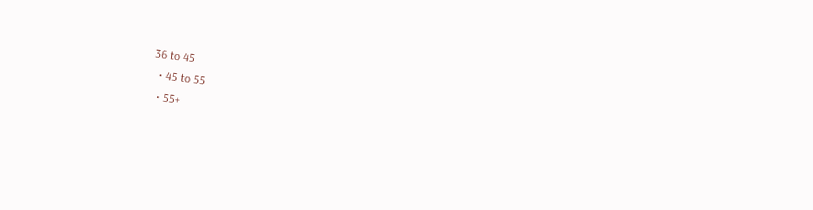36 to 45
  • 45 to 55
  • 55+